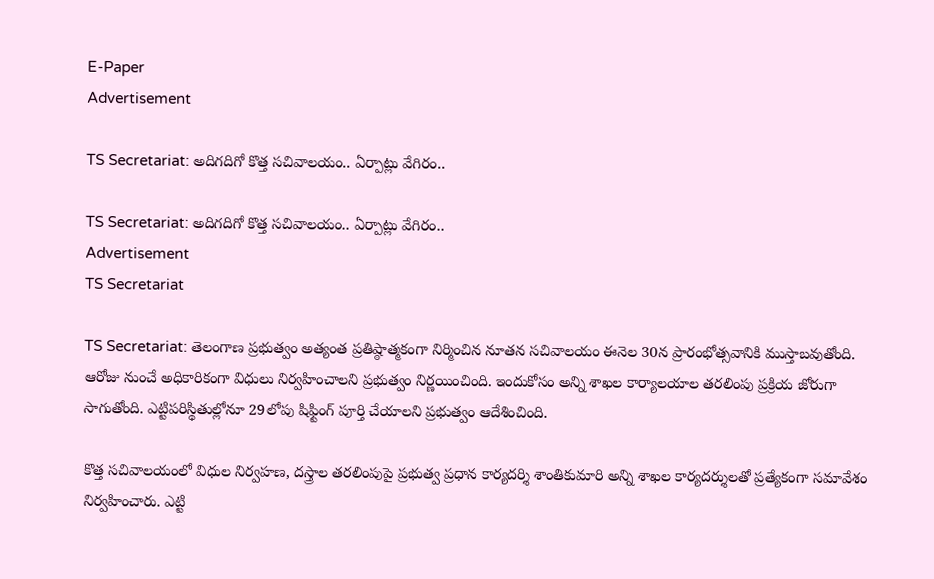E-Paper
Advertisement

TS Secretariat: అదిగదిగో కొత్త సచివాలయం.. ఏర్పాట్లు వేగిరం..

TS Secretariat: అదిగదిగో కొత్త సచివాలయం.. ఏర్పాట్లు వేగిరం..
Advertisement
TS Secretariat

TS Secretariat: తెలంగాణ ప్రభుత్వం అత్యంత ప్రతిష్ఠాత్మకంగా నిర్మించిన నూతన సచివాలయం ఈనెల 30న ప్రారంభోత్సవానికి ముస్తాబవుతోంది. ఆరోజు నుంచే అధికారికంగా విధులు నిర్వహించాలని ప్రభుత్వం నిర్ణయించింది. ఇందుకోసం అన్ని శాఖల కార్యాలయాల తరలింపు ప్రక్రియ జోరుగా సాగుతోంది. ఎట్టిపరిస్థితుల్లోనూ 29లోపు షిఫ్టింగ్ పూర్తి చేయాలని ప్రభుత్వం ఆదేశించింది.

కొత్త సచివాలయంలో విధుల నిర్వహణ, దస్త్రాల తరలింపుపై ప్రభుత్వ ప్రధాన కార్యదర్శి శాంతికుమారి అన్ని శాఖల కార్యదర్శులతో ప్రత్యేకంగా సమావేశం నిర్వహించారు. ఎట్టి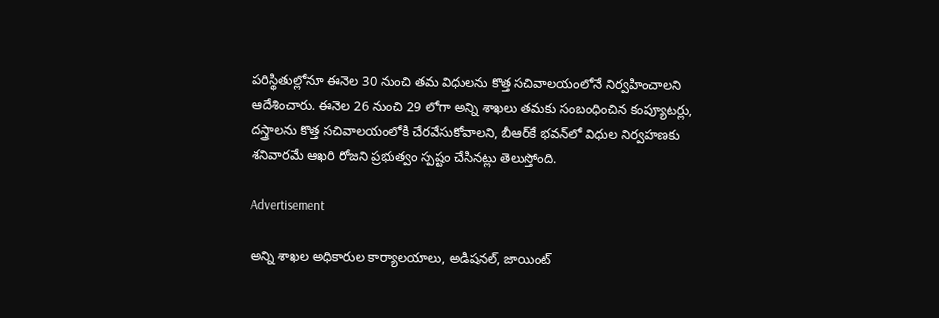పరిస్థితుల్లోనూ ఈనెల 30 నుంచి తమ విధులను కొత్త సచివాలయంలోనే నిర్వహించాలని ఆదేశించారు. ఈనెల 26 నుంచి 29 లోగా అన్ని శాఖలు తమకు సంబంధించిన కంప్యూటర్లు, దస్త్రాలను కొత్త సచివాలయంలోకి చేరవేసుకోవాలని, బీఆర్‌కే భవన్‌లో విధుల నిర్వహణకు శనివారమే ఆఖరి రోజని ప్రభుత్వం స్పష్టం చేసినట్లు తెలుస్తోంది.

Advertisement

అన్ని శాఖల అధికారుల కార్యాలయాలు, అడిషనల్, జాయింట్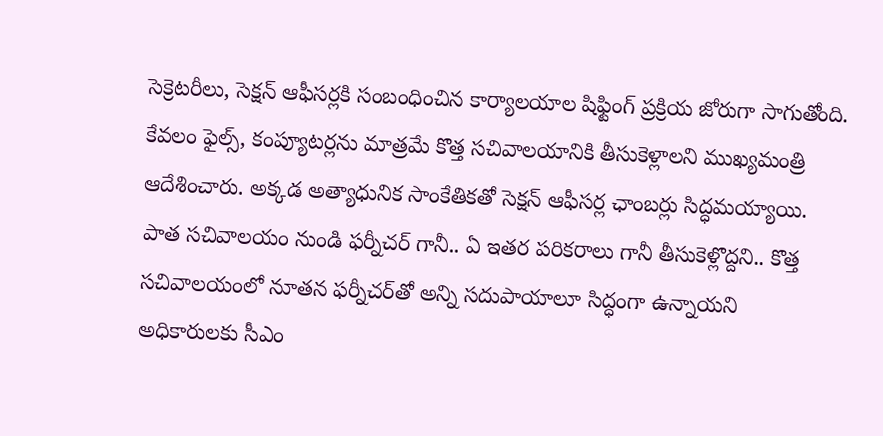సెక్రెటరీలు, సెక్షన్ ఆఫీసర్లకి సంబంధించిన కార్యాలయాల షిఫ్టింగ్ ప్రక్రియ జోరుగా సాగుతోంది. కేవలం ఫైల్స్, కంప్యూటర్లను మాత్రమే కొత్త సచివాలయానికి తీసుకెళ్లాలని ముఖ్యమంత్రి ఆదేశించారు. అక్కడ అత్యాధునిక సాంకేతికతో సెక్షన్ ఆఫీసర్ల ఛాంబర్లు సిద్ధమయ్యాయి. పాత సచివాలయం నుండి ఫర్నీచర్ గానీ.. ఏ ఇతర పరికరాలు గానీ తీసుకెళ్లొద్దని.. కొత్త సచివాలయంలో నూతన ఫర్నీచర్‌తో అన్ని సదుపాయాలూ సిద్ధంగా ఉన్నాయని అధికారులకు సీఎం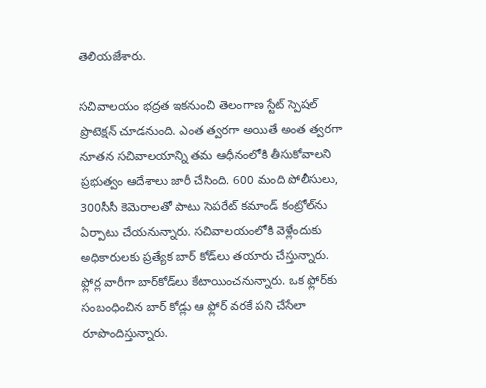తెలియజేశారు.

సచివాలయం భద్రత ఇకనుంచి తెలంగాణ స్టేట్ స్పెషల్ ప్రొటెక్షన్ చూడనుంది. ఎంత త్వరగా అయితే అంత త్వరగా నూతన సచివాలయాన్ని తమ ఆధీనంలోకి తీసుకోవాలని ప్రభుత్వం ఆదేశాలు జారీ చేసింది. 600 మంది పోలీసులు, 300సీసీ కెమెరాలతో పాటు సెపరేట్ కమాండ్ కంట్రోల్‌ను ఏర్పాటు చేయనున్నారు. సచివాలయంలోకి వెళ్లేందుకు అధికారులకు ప్రత్యేక బార్ కోడ్‌లు తయారు చేస్తున్నారు. ఫ్లోర్ల వారీగా బార్‌కోడ్‌లు కేటాయించనున్నారు. ఒక ఫ్లోర్‌కు సంబంధించిన బార్ కోడ్లు ఆ ఫ్లోర్ వరకే పని చేసేలా రూపొందిస్తున్నారు.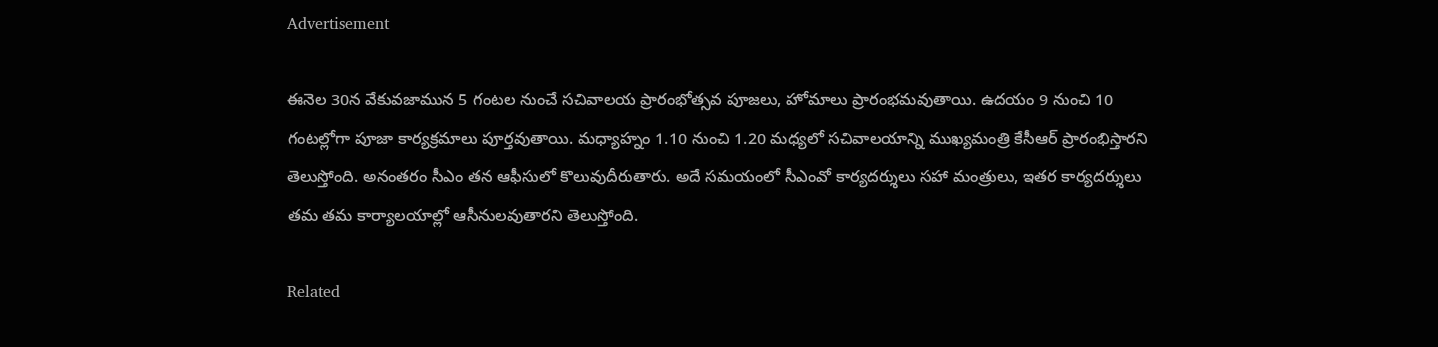Advertisement

ఈనెల 30న వేకువజామున 5 గంటల నుంచే సచివాలయ ప్రారంభోత్సవ పూజలు, హోమాలు ప్రారంభమవుతాయి. ఉదయం 9 నుంచి 10 గంటల్లోగా పూజా కార్యక్రమాలు పూర్తవుతాయి. మధ్యాహ్నం 1.10 నుంచి 1.20 మధ్యలో సచివాలయాన్ని ముఖ్యమంత్రి కేసీఆర్‌ ప్రారంభిస్తారని తెలుస్తోంది. అనంతరం సీఎం తన ఆఫీసులో కొలువుదీరుతారు. అదే సమయంలో సీఎంవో కార్యదర్శులు సహా మంత్రులు, ఇతర కార్యదర్శులు తమ తమ కార్యాలయాల్లో ఆసీనులవుతారని తెలుస్తోంది.

Related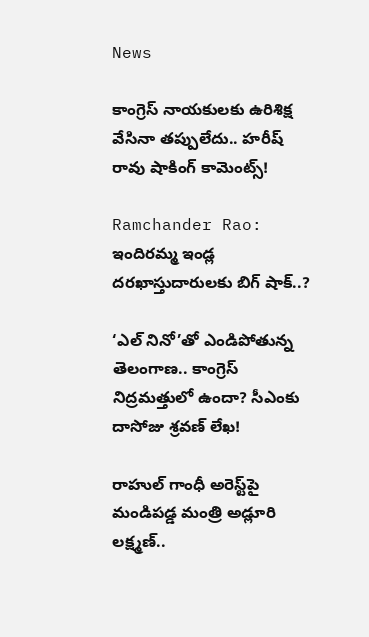News

కాంగ్రెస్ నాయకులకు ఉరిశిక్ష వేసినా తప్పులేదు.. హరీష్ రావు షాకింగ్ కామెంట్స్!

Ramchander Rao: ఇందిరమ్మ ఇండ్ల దరఖాస్తుదారులకు బిగ్ షాక్..?

‘ఎల్ నినో’తో ఎండిపోతున్న తెలంగాణ.. కాంగ్రెస్ నిద్రమత్తులో ఉందా? సీఎంకు దాసోజు శ్రవణ్ లేఖ!

రాహుల్ గాంధీ అరెస్ట్‌పై మండిపడ్డ మంత్రి అడ్లూరి లక్ష్మణ్..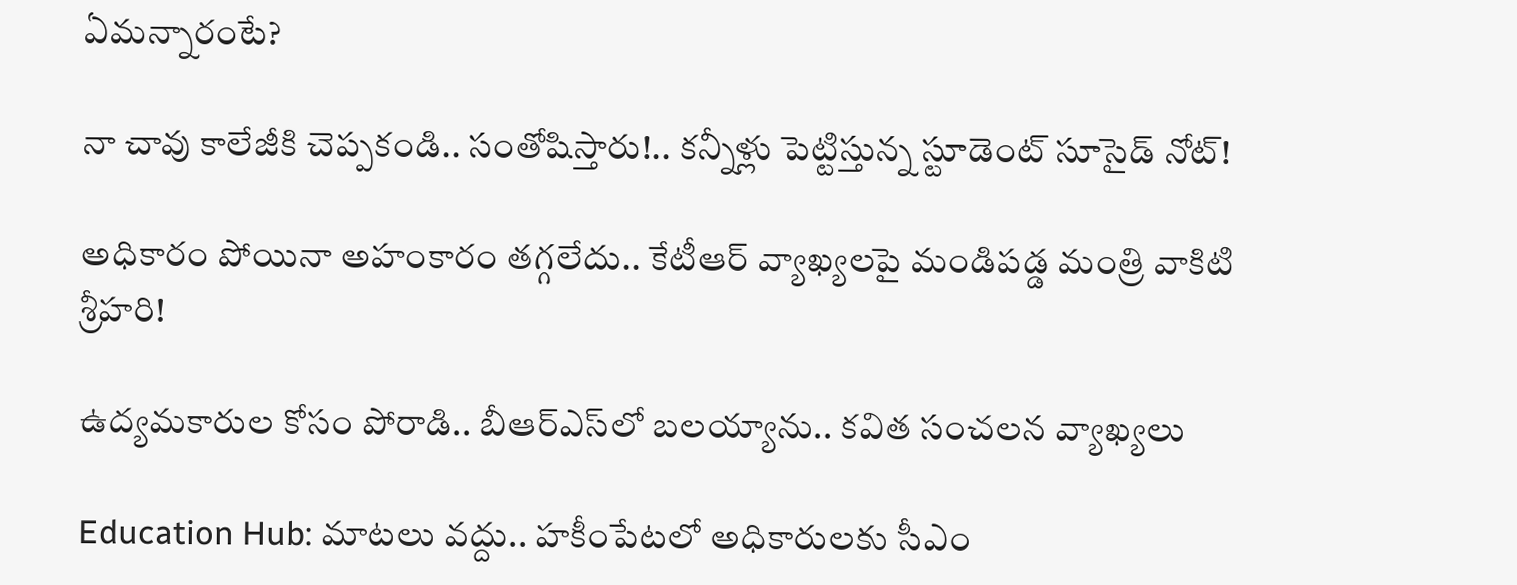ఏమన్నారంటే?

నా చావు కాలేజీకి చెప్పకండి.. సంతోషిస్తారు!.. కన్నీళ్లు పెట్టిస్తున్న స్టూడెంట్ సూసైడ్ నోట్!

అధికారం పోయినా అహంకారం తగ్గలేదు.. కేటీఆర్ వ్యాఖ్యలపై మండిపడ్డ మంత్రి వాకిటి శ్రీహరి!

ఉద్యమకారుల కోసం పోరాడి.. బీఆర్ఎస్‌లో బలయ్యాను.. కవిత సంచలన వ్యాఖ్యలు

Education Hub: మాటలు వద్దు.. హకీంపేటలో అధికారులకు సీఎం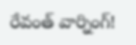రేవంత్ వార్నింగ్!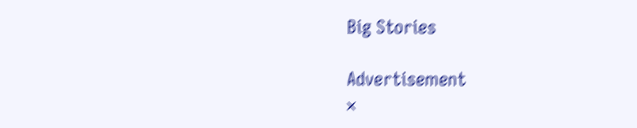Big Stories

Advertisement
×